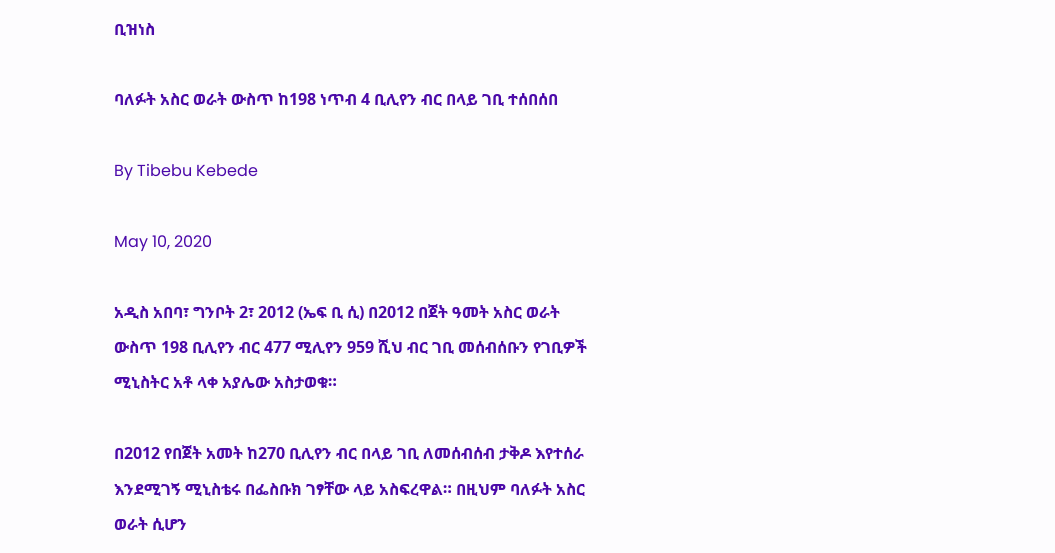ቢዝነስ

ባለፉት አስር ወራት ውስጥ ከ198 ነጥብ 4 ቢሊየን ብር በላይ ገቢ ተሰበሰበ

By Tibebu Kebede

May 10, 2020

አዲስ አበባ፣ ግንቦት 2፣ 2012 (ኤፍ ቢ ሲ) በ2012 በጀት ዓመት አስር ወራት ውስጥ 198 ቢሊየን ብር 477 ሚሊየን 959 ሺህ ብር ገቢ መሰብሰቡን የገቢዎች ሚኒስትር አቶ ላቀ አያሌው አስታወቁ።

በ2012 የበጀት አመት ከ270 ቢሊየን ብር በላይ ገቢ ለመሰብሰብ ታቅዶ እየተሰራ እንደሚገኝ ሚኒስቴሩ በፌስቡክ ገፃቸው ላይ አስፍረዋል። በዚህም ባለፉት አስር ወራት ሲሆን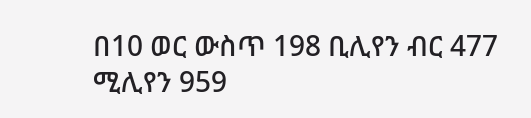በ10 ወር ውስጥ 198 ቢሊየን ብር 477 ሚሊየን 959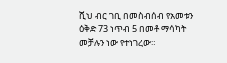ሺህ ብር ገቢ በመስብሰብ የአመቱን ዕቅድ 73 ነጥብ 5 በመቶ ማሳካት መቻሉን ነው የተነገረው።